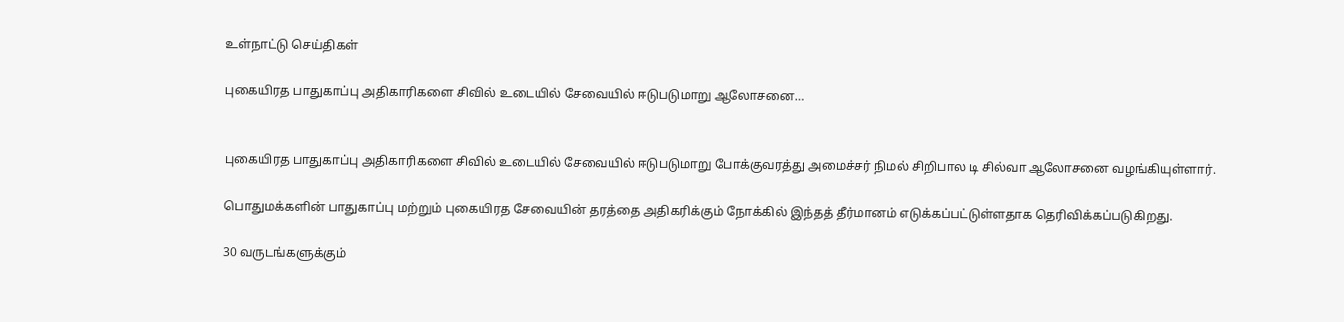உள்நாட்டு செய்திகள்

புகையிரத பாதுகாப்பு அதிகாரிகளை சிவில் உடையில் சேவையில் ஈடுபடுமாறு ஆலோசனை…


புகையிரத பாதுகாப்பு அதிகாரிகளை சிவில் உடையில் சேவையில் ஈடுபடுமாறு போக்குவரத்து அமைச்சர் நிமல் சிறிபால டி சில்வா ஆலோசனை வழங்கியுள்ளார்.

பொதுமக்களின் பாதுகாப்பு மற்றும் புகையிரத சேவையின் தரத்தை அதிகரிக்கும் நோக்கில் இந்தத் தீர்மானம் எடுக்கப்பட்டுள்ளதாக தெரிவிக்கப்படுகிறது.

30 வருடங்களுக்கும்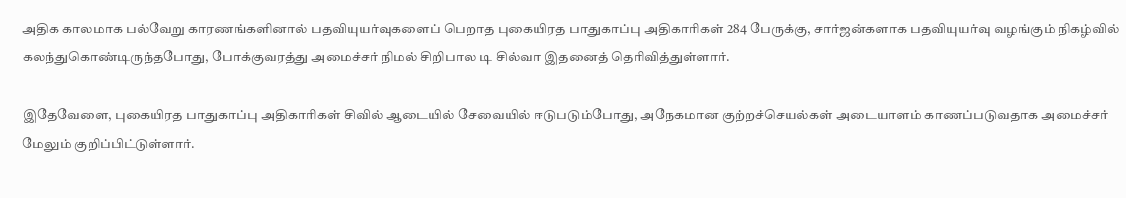அதிக காலமாக பல்வேறு காரணங்களினால் பதவியுயர்வுகளைப் பெறாத புகையிரத பாதுகாப்பு அதிகாரிகள் 284 பேருக்கு, சார்ஜன்களாக பதவியுயர்வு வழங்கும் நிகழ்வில் கலந்துகொண்டிருந்தபோது, போக்குவரத்து அமைச்சர் நிமல் சிறிபால டி சில்வா இதனைத் தெரிவித்துள்ளார்.

இதேவேளை, புகையிரத பாதுகாப்பு அதிகாரிகள் சிவில் ஆடையில் சேவையில் ஈடுபடும்போது, அநேகமான குற்றச்செயல்கள் அடையாளம் காணப்படுவதாக அமைச்சர் மேலும் குறிப்பிட்டுள்ளார்.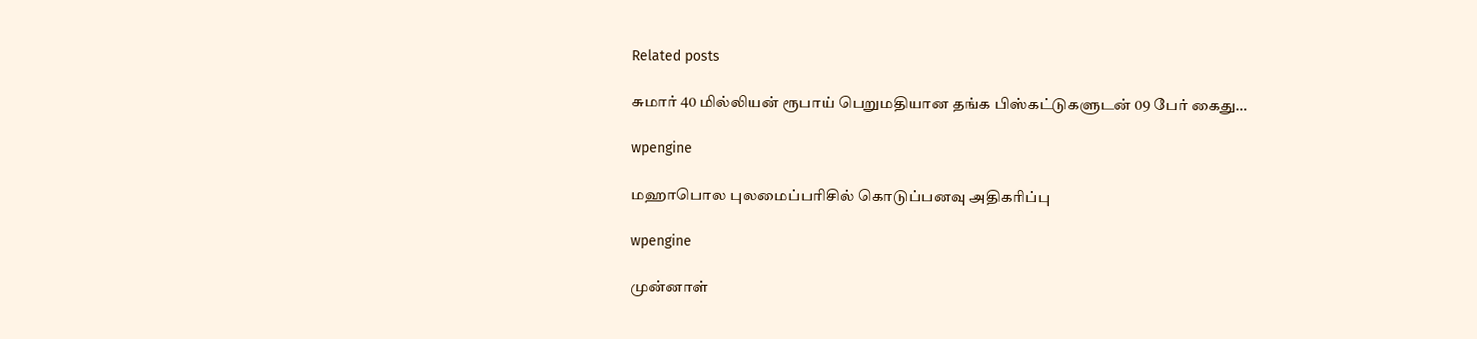Related posts

சுமார் 40 மில்லியன் ரூபாய் பெறுமதியான தங்க பிஸ்கட்டுகளுடன் 09 பேர் கைது…

wpengine

மஹாபொல புலமைப்பரிசில் கொடுப்பனவு அதிகரிப்பு

wpengine

முன்னாள்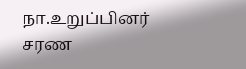நா.உறுப்பினர் சரண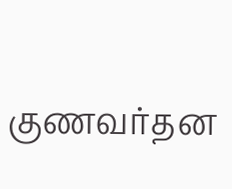குணவர்தன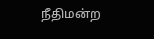நீதிமன்ற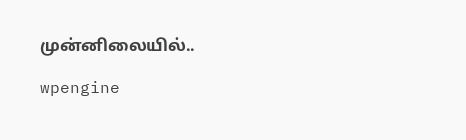முன்னிலையில்..

wpengine